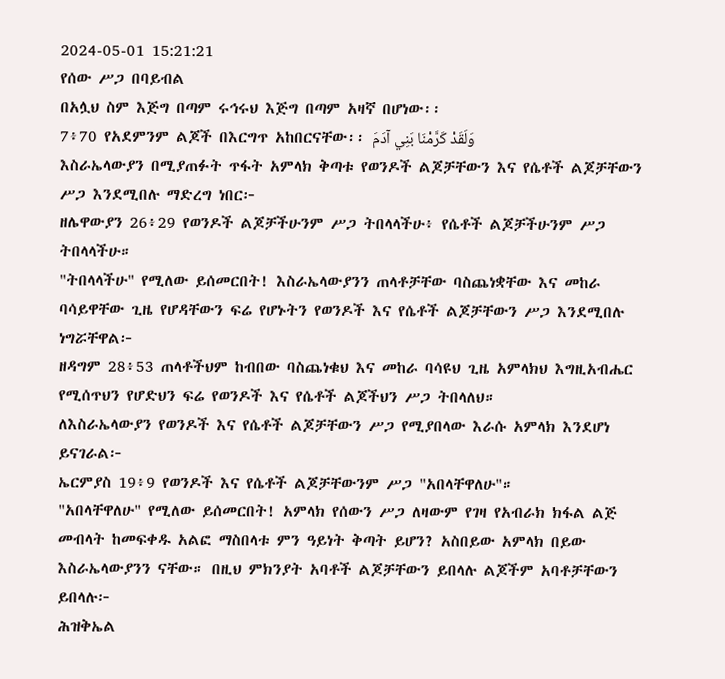2024-05-01 15:21:21
የሰው ሥጋ በባይብል
በአሏህ ስም እጅግ በጣም ሩኅሩህ እጅግ በጣም አዛኛ በሆነው፡፡
7፥70 የአደምንም ልጆች በእርግጥ አከበርናቸው፡፡ وَلَقَدْ كَرَّمْنَا بَنِي آدَمَ
እስራኤላውያን በሚያጠፉት ጥፋት አምላክ ቅጣቱ የወንዶች ልጆቻቸውን እና የሴቶች ልጆቻቸውን ሥጋ እንደሚበሉ ማድረግ ነበር፦
ዘሌዋውያን 26፥29 የወንዶች ልጆቻችሁንም ሥጋ ትበላላችሁ፥ የሴቶች ልጆቻችሁንም ሥጋ ትበላላችሁ።
"ትበላላችሁ" የሚለው ይሰመርበት! እስራኤላውያንን ጠላቶቻቸው ባስጨነቋቸው እና መከራ ባሳይዋቸው ጊዜ የሆዳቸውን ፍሬ የሆኑትን የወንዶች እና የሴቶች ልጆቻቸውን ሥጋ እንደሚበሉ ነግሯቸዋል፦
ዘዳግም 28፥53 ጠላቶችህም ከብበው ባስጨነቁህ እና መከራ ባሳዩህ ጊዜ አምላክህ እግዚአብሔር የሚሰጥህን የሆድህን ፍሬ የወንዶች እና የሴቶች ልጆችህን ሥጋ ትበላለህ።
ለእስራኤላውያን የወንዶች እና የሴቶች ልጆቻቸውን ሥጋ የሚያበላው እራሱ አምላክ እንደሆነ ይናገራል፦
ኤርምያስ 19፥9 የወንዶች እና የሴቶች ልጆቻቸውንም ሥጋ "አበላቸዋለሁ"።
"አበላቸዋለሁ" የሚለው ይሰመርበት! አምላክ የሰውን ሥጋ ለዛውም የገዛ የአብራክ ክፋል ልጅ መብላት ከመፍቀዱ አልፎ ማስበላቱ ምን ዓይነት ቅጣት ይሆን? አስበይው አምላክ በይው እስራኤላውያንን ናቸው። በዚህ ምክንያት አባቶች ልጆቻቸውን ይበላሉ ልጆችም አባቶቻቸውን ይበላሉ፦
ሕዝቅኤል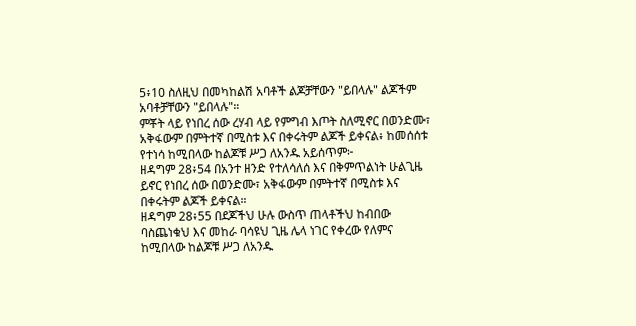5፥10 ስለዚህ በመካከልሽ አባቶች ልጆቻቸውን "ይበላሉ" ልጆችም አባቶቻቸውን "ይበላሉ"።
ምቾት ላይ የነበረ ሰው ረሃብ ላይ የምግብ እጦት ስለሚኖር በወንድሙ፣ አቅፋውም በምትተኛ በሚስቱ እና በቀሩትም ልጆች ይቀናል፥ ከመሰሰቱ የተነሳ ከሚበላው ከልጆቹ ሥጋ ለአንዱ አይሰጥም፦
ዘዳግም 28፥54 በአንተ ዘንድ የተለሳለሰ እና በቅምጥልነት ሁልጊዜ ይኖር የነበረ ሰው በወንድሙ፣ አቅፋውም በምትተኛ በሚስቱ እና በቀሩትም ልጆች ይቀናል።
ዘዳግም 28፥55 በደጆችህ ሁሉ ውስጥ ጠላቶችህ ከብበው ባስጨነቁህ እና መከራ ባሳዩህ ጊዜ ሌላ ነገር የቀረው የለምና ከሚበላው ከልጆቹ ሥጋ ለአንዱ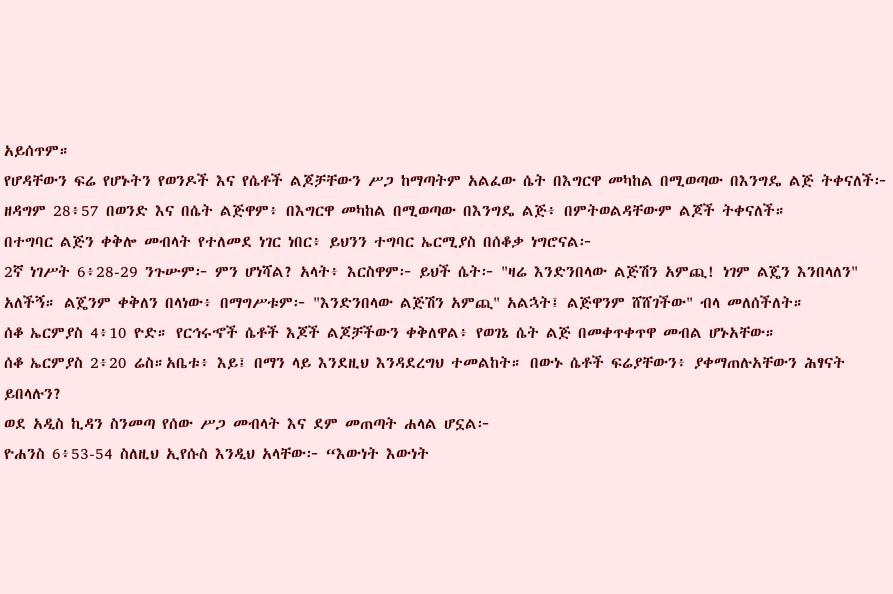አይሰጥም።
የሆዳቸውን ፍሬ የሆኑትን የወንዶች እና የሴቶች ልጆቻቸውን ሥጋ ከማጣትም አልፈው ሴት በእግርዋ መካከል በሚወጣው በእንግዴ ልጅ ትቀናለች፦
ዘዳግም 28፥57 በወንድ እና በሴት ልጅዋም፥ በእግርዋ መካከል በሚወጣው በእንግዴ ልጅ፥ በምትወልዳቸውም ልጆች ትቀናለች።
በተግባር ልጅን ቀቅሎ መብላት የተለመደ ነገር ነበር፥ ይህንን ተግባር ኤርሚያስ በሰቆቃ ነግሮናል፦
2ኛ ነገሥት 6፥28-29 ንጉሡም፦ ምን ሆነሻል? አላት፥ እርስዋም፦ ይህች ሴት፦ "ዛሬ እንድንበላው ልጅሽን አምጪ! ነገም ልጄን እንበላለን" አለችኝ። ልጄንም ቀቅለን በላነው፥ በማግሥቱም፦ "እንድንበላው ልጅሽን አምጪ" አልኋት፤ ልጅዋንም ሸሸገችው" ብላ መለሰችለት።
ሰቆ ኤርምያስ 4፥10 ዮድ። የርኅሩኆች ሴቶች እጆች ልጆቻችውን ቀቅለዋል፥ የወገኔ ሴት ልጅ በመቀጥቀጥዋ መብል ሆኑአቸው።
ሰቆ ኤርምያስ 2፥20 ሬስ።አቤቱ፥ እይ፤ በማን ላይ እንደዚህ እንዳደረግህ ተመልከት። በውኑ ሴቶች ፍሬያቸውን፥ ያቀማጠሉአቸውን ሕፃናት ይበላሉን?
ወደ አዲስ ኪዳን ስንመጣ የሰው ሥጋ መብላት እና ደም መጠጣት ሐላል ሆኗል፦
ዮሐንስ 6፥53-54 ስለዚህ ኢየሱስ እንዲህ አላቸው፦ “እውነት እውነት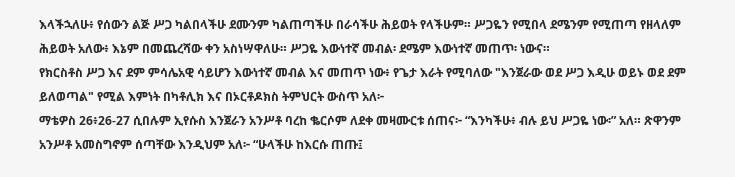እላችኋለሁ፥ የሰውን ልጅ ሥጋ ካልበላችሁ ደሙንም ካልጠጣችሁ በራሳችሁ ሕይወት የላችሁም። ሥጋዬን የሚበላ ደሜንም የሚጠጣ የዘላለም ሕይወት አለው፥ እኔም በመጨረሻው ቀን አስነሣዋለሁ። ሥጋዬ እውነተኛ መብል፡ ደሜም እውነተኛ መጠጥ፡ ነውና።
የክርስቶስ ሥጋ እና ደም ምሳሌአዊ ሳይሆን እውነተኛ መብል እና መጠጥ ነው፥ የጌታ እራት የሚባለው "እንጀራው ወደ ሥጋ እዲሁ ወይኑ ወደ ደም ይለወጣል" የሚል እምነት በካቶሊክ እና በኦርቶዶክስ ትምህርት ውስጥ አለ፦
ማቴዎስ 26፥26-27 ሲበሉም ኢየሱስ እንጀራን አንሥቶ ባረከ ቈርሶም ለደቀ መዛሙርቱ ሰጠና፦ “እንካችሁ፥ ብሉ ይህ ሥጋዬ ነው፡” አለ። ጽዋንም አንሥቶ አመስግኖም ሰጣቸው እንዲህም አለ፦ “ሁላችሁ ከእርሱ ጠጡ፤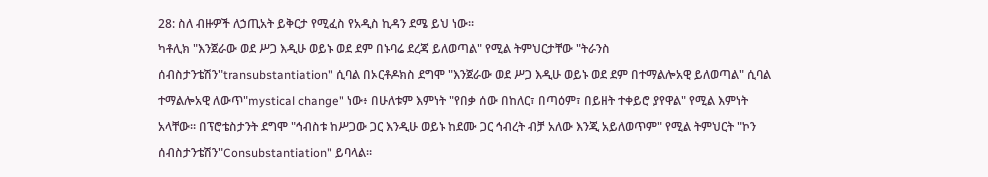28: ስለ ብዙዎች ለኃጢአት ይቅርታ የሚፈስ የአዲስ ኪዳን ደሜ ይህ ነው።
ካቶሊክ "እንጀራው ወደ ሥጋ እዲሁ ወይኑ ወደ ደም በኑባሬ ደረጃ ይለወጣል" የሚል ትምህርታቸው "ትራንስ ሰብስታንቴሽን"transubstantiation" ሲባል በኦርቶዶክስ ደግሞ "እንጀራው ወደ ሥጋ እዲሁ ወይኑ ወደ ደም በተማልሎአዊ ይለወጣል" ሲባል ተማልሎአዊ ለውጥ"mystical change" ነው፥ በሁለቱም እምነት "የበቃ ሰው በከለር፣ በጣዕም፣ በይዘት ተቀይሮ ያየዋል" የሚል እምነት አላቸው። በፕሮቴስታንት ደግሞ "ኅብስቱ ከሥጋው ጋር እንዲሁ ወይኑ ከደሙ ጋር ኅብረት ብቻ አለው እንጂ አይለወጥም" የሚል ትምህርት "ኮን ሰብስታንቴሽን"Consubstantiation" ይባላል።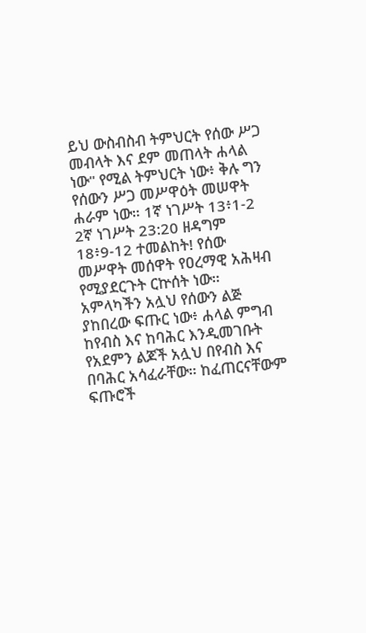ይህ ውስብስብ ትምህርት የሰው ሥጋ መብላት እና ደም መጠላት ሐላል ነው" የሚል ትምህርት ነው፥ ቅሉ ግን የሰውን ሥጋ መሥዋዕት መሠዋት ሐራም ነው። 1ኛ ነገሥት 13፥1-2 2ኛ ነገሥት 23:20 ዘዳግም 18፥9-12 ተመልከት! የሰው መሥዋት መሰዋት የዐረማዊ አሕዛብ የሚያደርጉት ርኵሰት ነው።
አምላካችን አሏህ የሰውን ልጅ ያከበረው ፍጡር ነው፥ ሐላል ምግብ ከየብስ እና ከባሕር እንዲመገቡት የአደምን ልጆች አሏህ በየብስ እና በባሕር አሳፈራቸው። ከፈጠርናቸውም ፍጡሮች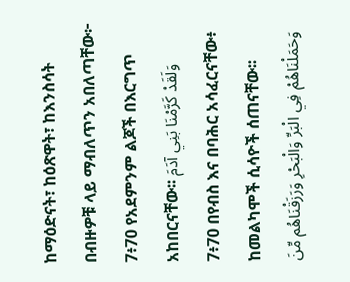ከማዕድናት፣ ከዕጽዋት፣ ከእንስሳት በብዙዎቹ ላይ ማብለጥን አበለጣቸው፦
7፥70 የአደምንም ልጆች በእርግጥ አከበርናቸው፡፡ وَلَقَدْ كَرَّمْنَا بَنِي آدَمَ
7፥70 በየብስ እና በባሕር አሳፈርናቸው፥ ከመልካሞች ሲሳዮች ሰጠናቸው፡፡ وَحَمَلْنَاهُمْ فِي الْبَرِّ وَالْبَحْرِ وَرَزَقْنَاهُم مِّنَ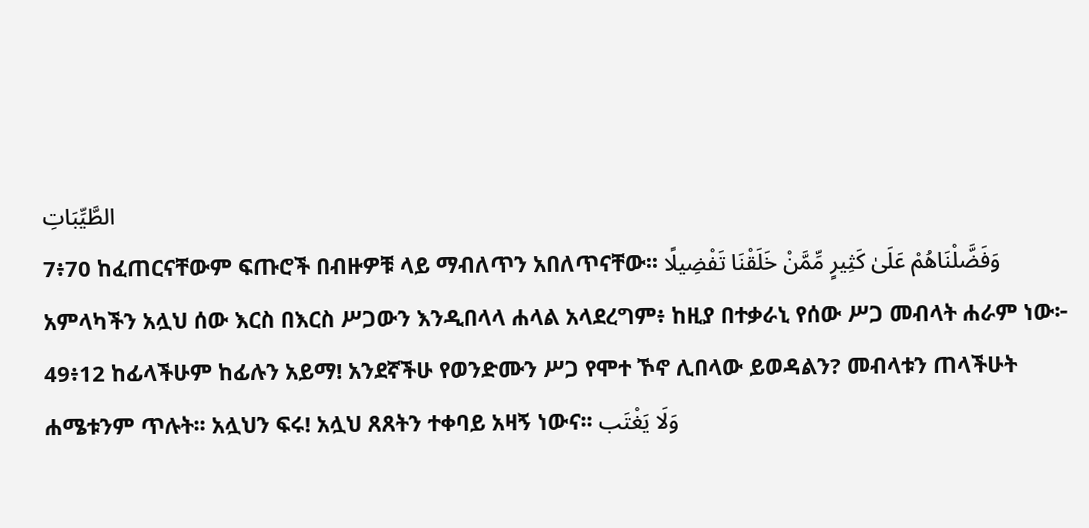الطَّيِّبَاتِ
7፥70 ከፈጠርናቸውም ፍጡሮች በብዙዎቹ ላይ ማብለጥን አበለጥናቸው፡፡ وَفَضَّلْنَاهُمْ عَلَىٰ كَثِيرٍ مِّمَّنْ خَلَقْنَا تَفْضِيلًا
አምላካችን አሏህ ሰው እርስ በእርስ ሥጋውን እንዲበላላ ሐላል አላደረግም፥ ከዚያ በተቃራኒ የሰው ሥጋ መብላት ሐራም ነው፦
49፥12 ከፊላችሁም ከፊሉን አይማ! አንደኛችሁ የወንድሙን ሥጋ የሞተ ኾኖ ሊበላው ይወዳልን? መብላቱን ጠላችሁት ሐሜቱንም ጥሉት፡፡ አሏህን ፍሩ! አሏህ ጸጸትን ተቀባይ አዛኝ ነውና፡፡ وَلَا يَغْتَب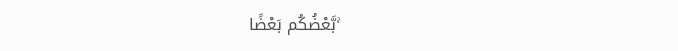بَّعْضُكُم بَعْضًا ۚ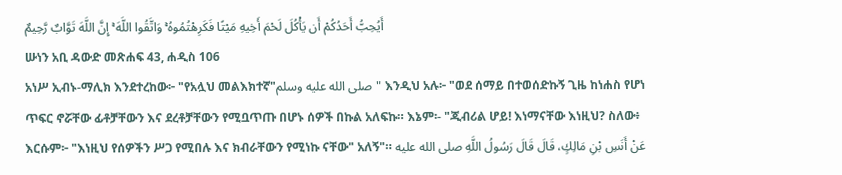أَيُحِبُّ أَحَدُكُمْ أَن يَأْكُلَ لَحْمَ أَخِيهِ مَيْتًا فَكَرِهْتُمُوهُ ۚ وَاتَّقُوا اللَّهَ ۚ إِنَّ اللَّهَ تَوَّابٌ رَّحِيمٌ
ሡነን አቢ ዳውድ መጽሐፍ 43, ሐዲስ 106
አነሥ ኢብኑ-ማሊክ እንደተረከው፦ "የአሏህ መልእክተኛ"صلى الله عليه وسلم" እንዲህ አሉ፦ "ወደ ሰማይ በተወሰድኩኝ ጊዜ ከነሐስ የሆነ ጥፍር ኖሯቸው ፊቶቻቸውን እና ደረቶቻቸውን የሚቧጥጡ በሆኑ ሰዎች በኩል አለፍኩ። እኔም፡- "ጂብሪል ሆይ! እነማናቸው እነዚህ? ስለው፥ እርሱም፦ "እነዚህ የሰዎችን ሥጋ የሚበሉ እና ክብራቸውን የሚነኩ ናቸው" አለኝ"። عَنْ أَنَسِ بْنِ مَالِكٍ، قَالَ قَالَ رَسُولُ اللَّهِ صلى الله عليه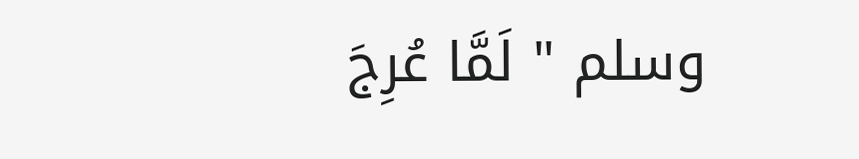وسلم " لَمَّا عُرِجَ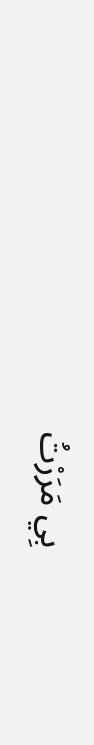بِي مَرَرْتُ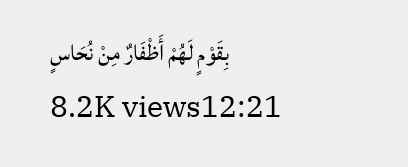بِقَوْمٍ لَهُمْ أَظْفَارٌ مِنْ نُحَاسٍ
8.2K views12:21